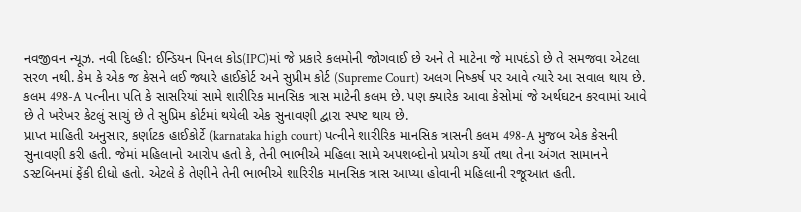નવજીવન ન્યૂઝ. નવી દિલ્હી: ઈન્ડિયન પિનલ કોડ(IPC)માં જે પ્રકારે કલમોની જોગવાઈ છે અને તે માટેના જે માપદંડો છે તે સમજવા એટલા સરળ નથી. કેમ કે એક જ કેસને લઈ જ્યારે હાઈકોર્ટ અને સુપ્રીમ કોર્ટ (Supreme Court) અલગ નિષ્કર્ષ પર આવે ત્યારે આ સવાલ થાય છે. કલમ 498-A પત્નીના પતિ કે સાસરિયાં સામે શારીરિક માનસિક ત્રાસ માટેની કલમ છે. પણ ક્યારેક આવા કેસોમાં જે અર્થઘટન કરવામાં આવે છે તે ખરેખર કેટલું સાચું છે તે સુપ્રિમ કોર્ટમાં થયેલી એક સુનાવણી દ્વારા સ્પષ્ટ થાય છે.
પ્રાપ્ત માહિતી અનુસાર, કર્ણાટક હાઈકોર્ટે (karnataka high court) પત્નીને શારીરિક માનસિક ત્રાસની કલમ 498-A મુજબ એક કેસની સુનાવણી કરી હતી. જેમાં મહિલાનો આરોપ હતો કે, તેની ભાભીએ મહિલા સામે અપશબ્દોનો પ્રયોગ કર્યો તથા તેના અંગત સામાનને ડસ્ટબિનમાં ફેંકી દીધો હતો. એટલે કે તેણીને તેની ભાભીએ શારિરીક માનસિક ત્રાસ આપ્યા હોવાની મહિલાની રજૂઆત હતી.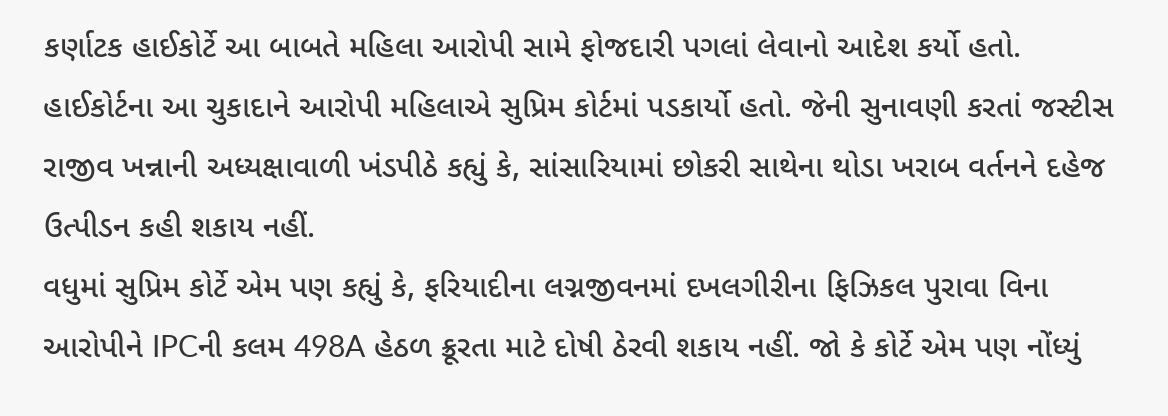કર્ણાટક હાઈકોર્ટે આ બાબતે મહિલા આરોપી સામે ફોજદારી પગલાં લેવાનો આદેશ કર્યો હતો. હાઈકોર્ટના આ ચુકાદાને આરોપી મહિલાએ સુપ્રિમ કોર્ટમાં પડકાર્યો હતો. જેની સુનાવણી કરતાં જસ્ટીસ રાજીવ ખન્નાની અધ્યક્ષાવાળી ખંડપીઠે કહ્યું કે, સાંસારિયામાં છોકરી સાથેના થોડા ખરાબ વર્તનને દહેજ ઉત્પીડન કહી શકાય નહીં.
વધુમાં સુપ્રિમ કોર્ટે એમ પણ કહ્યું કે, ફરિયાદીના લગ્નજીવનમાં દખલગીરીના ફિઝિકલ પુરાવા વિના આરોપીને IPCની કલમ 498A હેઠળ ક્રૂરતા માટે દોષી ઠેરવી શકાય નહીં. જો કે કોર્ટે એમ પણ નોંધ્યું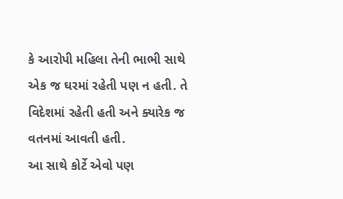કે આરોપી મહિલા તેની ભાભી સાથે એક જ ઘરમાં રહેતી પણ ન હતી. તે વિદેશમાં રહેતી હતી અને ક્યારેક જ વતનમાં આવતી હતી.
આ સાથે કોર્ટે એવો પણ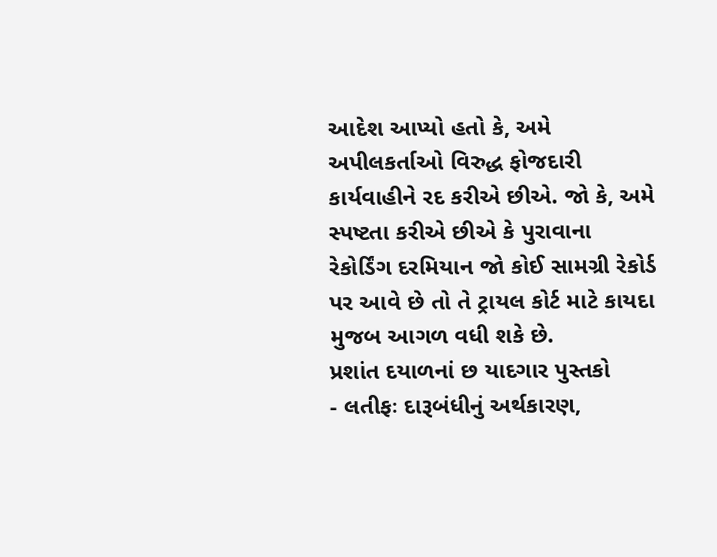આદેશ આપ્યો હતો કે, અમે અપીલકર્તાઓ વિરુદ્ધ ફોજદારી કાર્યવાહીને રદ કરીએ છીએ. જો કે, અમે સ્પષ્ટતા કરીએ છીએ કે પુરાવાના રેકોર્ડિંગ દરમિયાન જો કોઈ સામગ્રી રેકોર્ડ પર આવે છે તો તે ટ્રાયલ કોર્ટ માટે કાયદા મુજબ આગળ વધી શકે છે.
પ્રશાંત દયાળનાં છ યાદગાર પુસ્તકો
- લતીફઃ દારૂબંધીનું અર્થકારણ,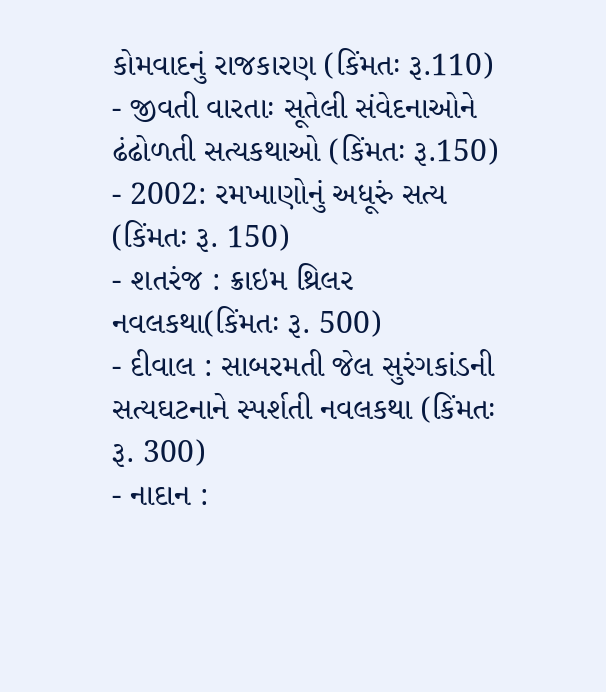કોમવાદનું રાજકારણ (કિંમતઃ રૂ.110)
- જીવતી વારતાઃ સૂતેલી સંવેદનાઓને ઢંઢોળતી સત્યકથાઓ (કિંમતઃ રૂ.150)
- 2002: રમખાણોનું અધૂરું સત્ય (કિંમતઃ રૂ. 150)
- શતરંજ : ક્રાઇમ થ્રિલર નવલકથા(કિંમતઃ રૂ. 500)
- દીવાલ : સાબરમતી જેલ સુરંગકાંડની સત્યઘટનાને સ્પર્શતી નવલકથા (કિંમતઃ રૂ. 300)
- નાદાન :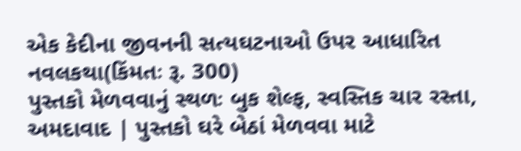એક કેદીના જીવનની સત્યઘટનાઓ ઉપર આધારિત નવલકથા(કિંમતઃ રૂ. 300)
પુસ્તકો મેળવવાનું સ્થળઃ બુક શેલ્ફ, સ્વસ્તિક ચાર રસ્તા, અમદાવાદ | પુસ્તકો ઘરે બેઠાં મેળવવા માટે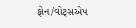ફોન/વોટ્સએપ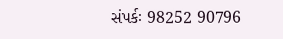સંપર્કઃ 98252 90796